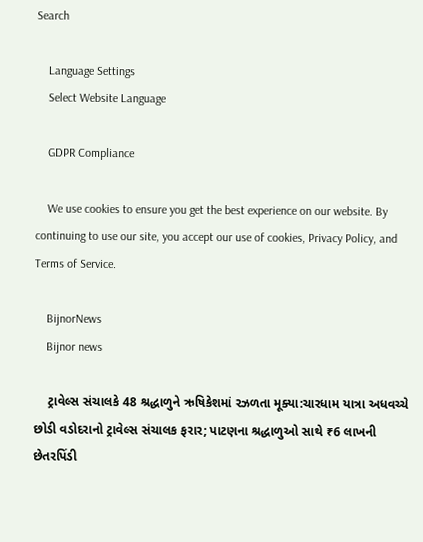Search

    Language Settings
    Select Website Language

    GDPR Compliance

    We use cookies to ensure you get the best experience on our website. By continuing to use our site, you accept our use of cookies, Privacy Policy, and Terms of Service.

    BijnorNews
    Bijnor news

    ટ્રાવેલ્સ સંચાલકે 48 શ્રદ્ધાળુને ઋષિકેશમાં રઝળતા મૂક્યા:ચારધામ યાત્રા અધવચ્ચે છોડી વડોદરાનો ટ્રાવેલ્સ સંચાલક ફરાર; પાટણના શ્રદ્ધાળુઓ સાથે ₹6 લાખની છેતરપિંડી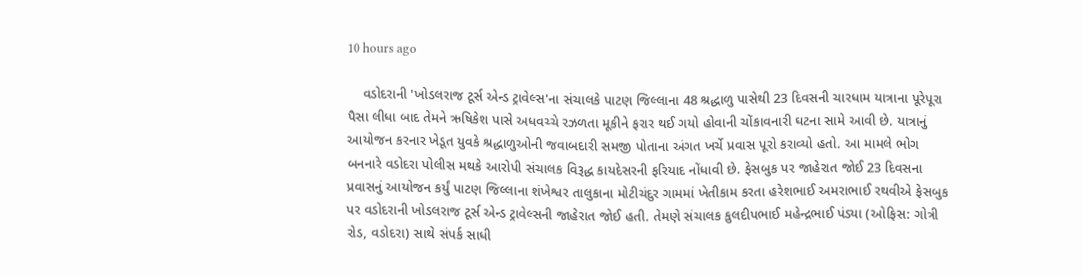10 hours ago

    વડોદરાની 'ખોડલરાજ ટૂર્સ એન્ડ ટ્રાવેલ્સ'ના સંચાલકે પાટણ જિલ્લાના 48 શ્રદ્ધાળુ પાસેથી 23 દિવસની ચારધામ યાત્રાના પૂરેપૂરા પૈસા લીધા બાદ તેમને ઋષિકેશ પાસે અધવચ્ચે રઝળતા મૂકીને ફરાર થઈ ગયો હોવાની ચોંકાવનારી ઘટના સામે આવી છે. યાત્રાનું આયોજન કરનાર ખેડૂત યુવકે શ્રદ્ધાળુઓની જવાબદારી સમજી પોતાના અંગત ખર્ચે પ્રવાસ પૂરો કરાવ્યો હતો. આ મામલે ભોગ બનનારે વડોદરા પોલીસ મથકે આરોપી સંચાલક વિરૂદ્ધ કાયદેસરની ફરિયાદ નોંધાવી છે. ફેસબુક પર જાહેરાત જોઈ 23 દિવસના પ્રવાસનું આયોજન કર્યું પાટણ જિલ્લાના શંખેશ્વર તાલુકાના મોટીચંદુર ગામમાં ખેતીકામ કરતા હરેશભાઈ અમરાભાઈ રથવીએ ફેસબુક પર વડોદરાની ખોડલરાજ ટૂર્સ એન્ડ ટ્રાવેલ્સની જાહેરાત જોઈ હતી. તેમણે સંચાલક કુલદીપભાઈ મહેન્દ્રભાઈ પંડ્યા (ઓફિસ: ગોત્રી રોડ, વડોદરા) સાથે સંપર્ક સાધી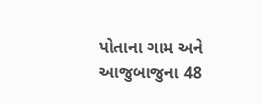પોતાના ગામ અને આજુબાજુના 48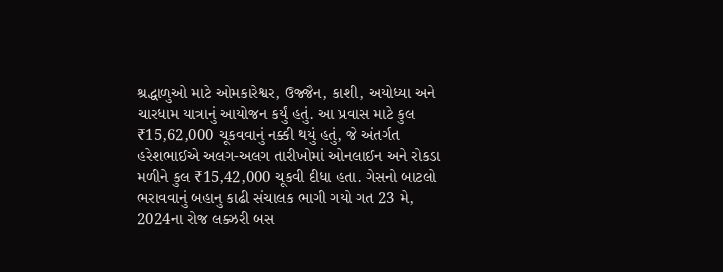શ્રદ્ધાળુઓ માટે ઓમકારેશ્વર, ઉજ્જૈન, કાશી, અયોધ્યા અને ચારધામ યાત્રાનું આયોજન કર્યું હતું. આ પ્રવાસ માટે કુલ ₹15,62,000 ચૂકવવાનું નક્કી થયું હતું, જે અંતર્ગત હરેશભાઈએ અલગ-અલગ તારીખોમાં ઓનલાઈન અને રોકડા મળીને કુલ ₹15,42,000 ચૂકવી દીધા હતા. ગેસનો બાટલો ભરાવવાનું બહાનુ કાઢી સંચાલક ભાગી ગયો ગત 23 મે, 2024ના રોજ લક્ઝરી બસ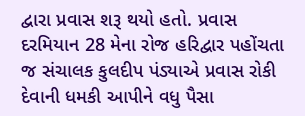દ્વારા પ્રવાસ શરૂ થયો હતો. પ્રવાસ દરમિયાન 28 મેના રોજ હરિદ્વાર પહોંચતા જ સંચાલક કુલદીપ પંડ્યાએ પ્રવાસ રોકી દેવાની ધમકી આપીને વધુ પૈસા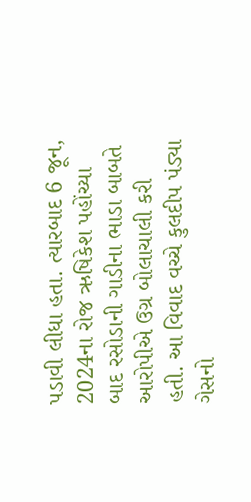પડાવી લીધા હતા. ત્યારબાદ 6 જૂન, 2024ના રોજ ઋષિકેશ પહોંચ્યા બાદ રસોડાની ગાડીના ભાડા બાબતે આરોપીએ ઉગ્ર બોલાચાલી કરી હતી. આ વિવાદ વચ્ચે કુલદીપ પંડ્યા ગેસનો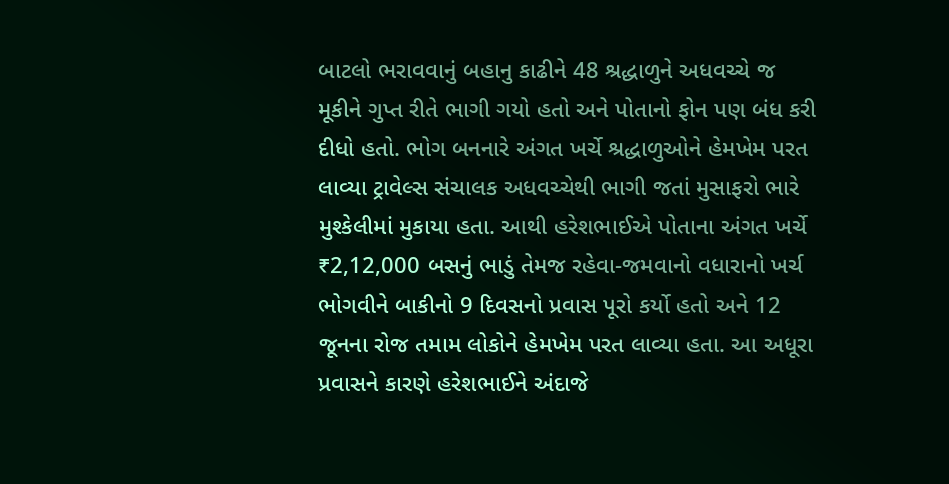બાટલો ભરાવવાનું બહાનુ કાઢીને 48 શ્રદ્ધાળુને અધવચ્ચે જ મૂકીને ગુપ્ત રીતે ભાગી ગયો હતો અને પોતાનો ફોન પણ બંધ કરી દીધો હતો. ભોગ બનનારે અંગત ખર્ચે શ્રદ્ધાળુઓને હેમખેમ પરત લાવ્યા ટ્રાવેલ્સ સંચાલક અધવચ્ચેથી ભાગી જતાં મુસાફરો ભારે મુશ્કેલીમાં મુકાયા હતા. આથી હરેશભાઈએ પોતાના અંગત ખર્ચે ₹2,12,000 બસનું ભાડું તેમજ રહેવા-જમવાનો વધારાનો ખર્ચ ભોગવીને બાકીનો 9 દિવસનો પ્રવાસ પૂરો કર્યો હતો અને 12 જૂનના રોજ તમામ લોકોને હેમખેમ પરત લાવ્યા હતા. આ અધૂરા પ્રવાસને કારણે હરેશભાઈને અંદાજે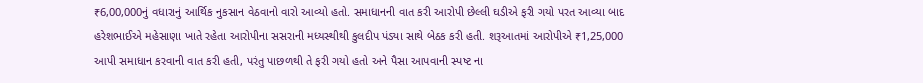₹6,00,000નું વધારાનું આર્થિક નુકસાન વેઠવાનો વારો આવ્યો હતો. સમાધાનની વાત કરી આરોપી છેલ્લી ઘડીએ ફરી ગયો પરત આવ્યા બાદ હરેશભાઈએ મહેસાણા ખાતે રહેતા આરોપીના સસરાની મધ્યસ્થીથી કુલદીપ પંડ્યા સાથે બેઠક કરી હતી. શરૂઆતમાં આરોપીએ ₹1,25,000 આપી સમાધાન કરવાની વાત કરી હતી, પરંતુ પાછળથી તે ફરી ગયો હતો અને પૈસા આપવાની સ્પષ્ટ ના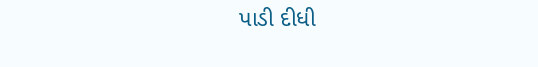પાડી દીધી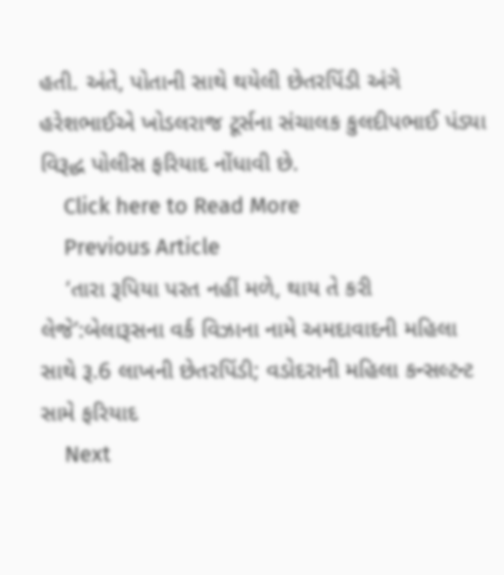હતી. અંતે, પોતાની સાથે થયેલી છેતરપિંડી અંગે હરેશભાઈએ ખોડલરાજ ટૂર્સના સંચાલક કુલદીપભાઈ પંડ્યા વિરૂદ્ધ પોલીસ ફરિયાદ નોંધાવી છે.
    Click here to Read More
    Previous Article
    ‘તારા રૂપિયા પરત નહીં મળે, થાય તે કરી લેજે’:બેલારૂસના વર્ક વિઝાના નામે અમદાવાદની મહિલા સાથે રૂ.6 લાખની છેતરપિંડી; વડોદરાની મહિલા કન્સલ્ટન્ટ સામે ફરિયાદ
    Next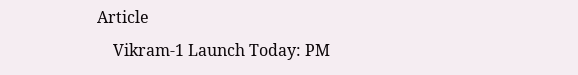Article
    Vikram-1 Launch Today: PM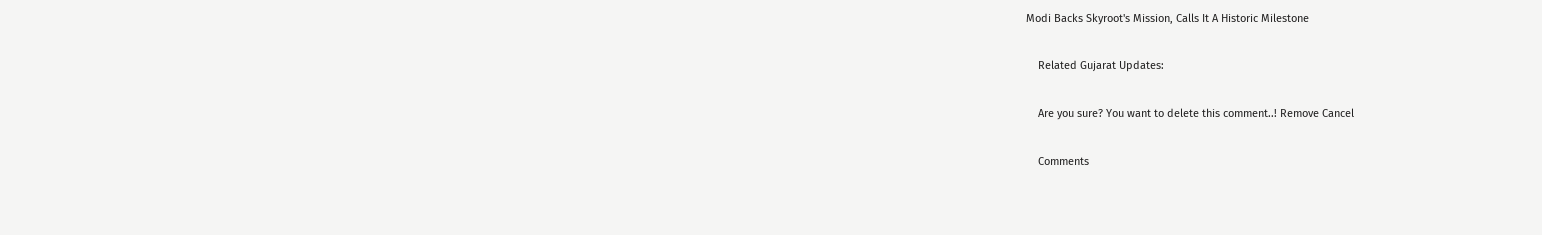Modi Backs Skyroot's Mission, Calls It A Historic Milestone

    Related Gujarat Updates:

    Are you sure? You want to delete this comment..! Remove Cancel

    Comments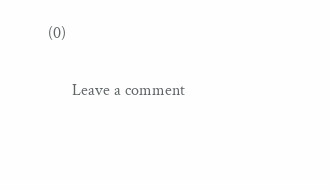(0)

      Leave a comment